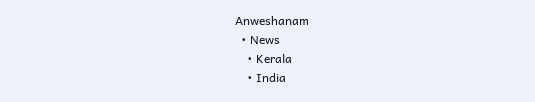Anweshanam
  • News
    • Kerala
    • India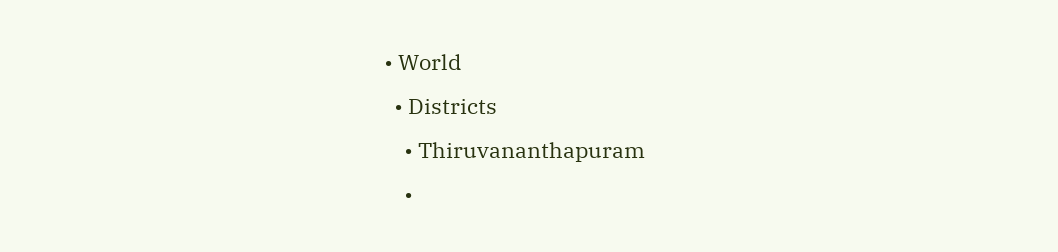• World
  • Districts
    • Thiruvananthapuram
    •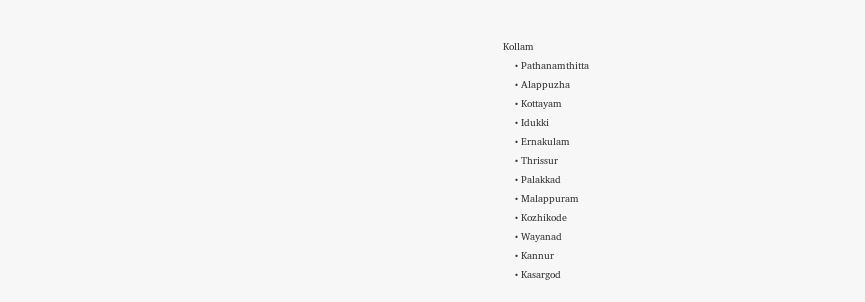Kollam
    • Pathanamthitta
    • Alappuzha
    • Kottayam
    • Idukki
    • Ernakulam
    • Thrissur
    • Palakkad
    • Malappuram
    • Kozhikode
    • Wayanad
    • Kannur
    • Kasargod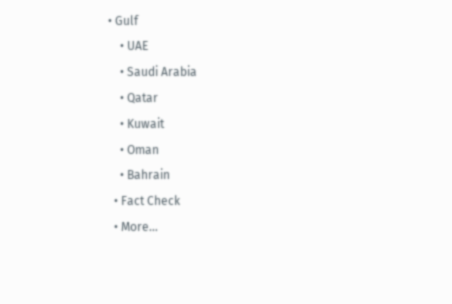• Gulf
    • UAE
    • Saudi Arabia
    • Qatar
    • Kuwait
    • Oman
    • Bahrain
  • Fact Check
  • More…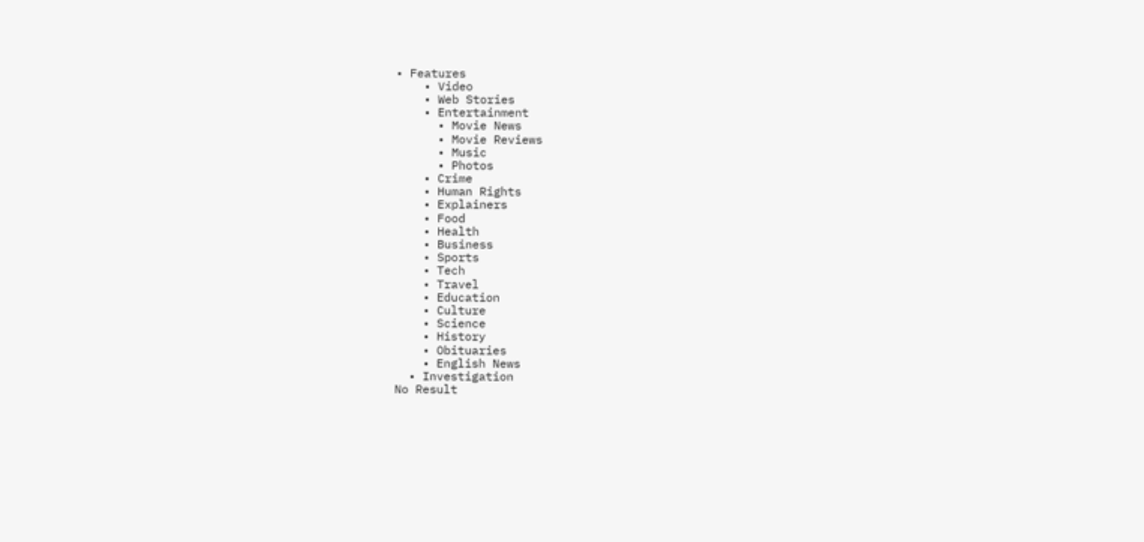• Features
    • Video
    • Web Stories
    • Entertainment
      • Movie News
      • Movie Reviews
      • Music
      • Photos
    • Crime
    • Human Rights
    • Explainers
    • Food
    • Health
    • Business
    • Sports
    • Tech
    • Travel
    • Education
    • Culture
    • Science
    • History
    • Obituaries
    • English News
  • Investigation
No Result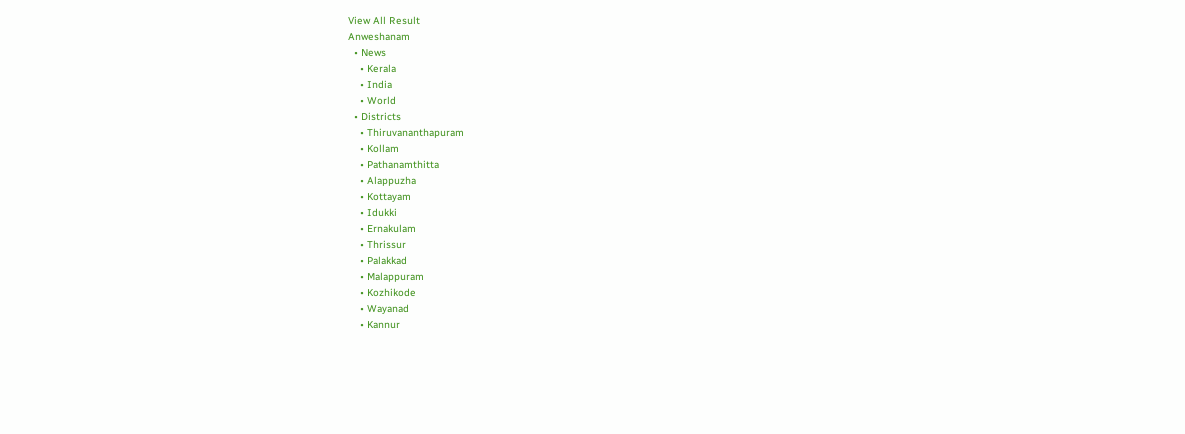View All Result
Anweshanam
  • News
    • Kerala
    • India
    • World
  • Districts
    • Thiruvananthapuram
    • Kollam
    • Pathanamthitta
    • Alappuzha
    • Kottayam
    • Idukki
    • Ernakulam
    • Thrissur
    • Palakkad
    • Malappuram
    • Kozhikode
    • Wayanad
    • Kannur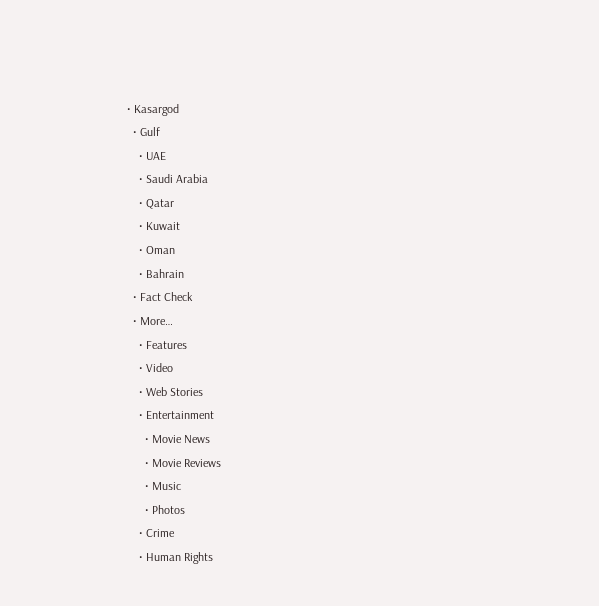• Kasargod
  • Gulf
    • UAE
    • Saudi Arabia
    • Qatar
    • Kuwait
    • Oman
    • Bahrain
  • Fact Check
  • More…
    • Features
    • Video
    • Web Stories
    • Entertainment
      • Movie News
      • Movie Reviews
      • Music
      • Photos
    • Crime
    • Human Rights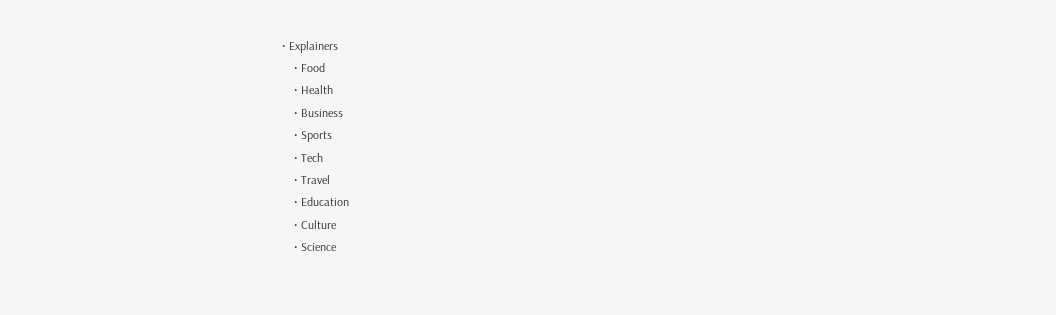• Explainers
    • Food
    • Health
    • Business
    • Sports
    • Tech
    • Travel
    • Education
    • Culture
    • Science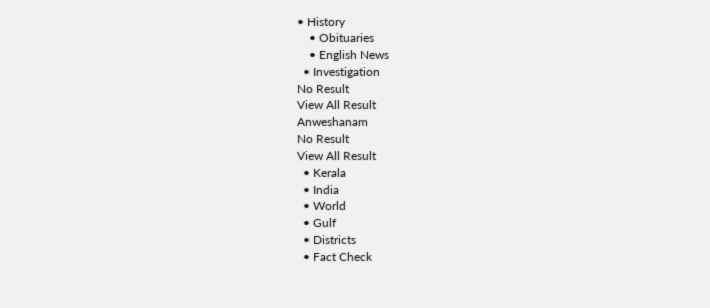• History
    • Obituaries
    • English News
  • Investigation
No Result
View All Result
Anweshanam
No Result
View All Result
  • Kerala
  • India
  • World
  • Gulf
  • Districts
  • Fact Check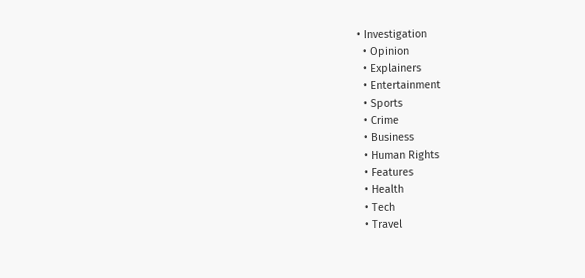• Investigation
  • Opinion
  • Explainers
  • Entertainment
  • Sports
  • Crime
  • Business
  • Human Rights
  • Features
  • Health
  • Tech
  • Travel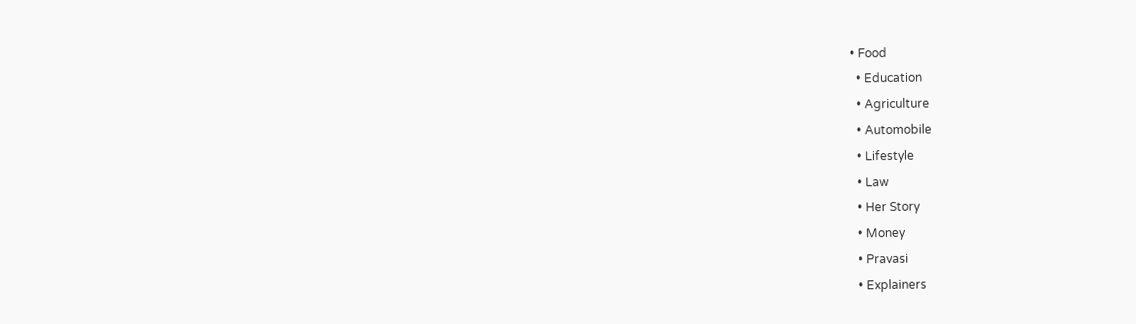• Food
  • Education
  • Agriculture
  • Automobile
  • Lifestyle
  • Law
  • Her Story
  • Money
  • Pravasi
  • Explainers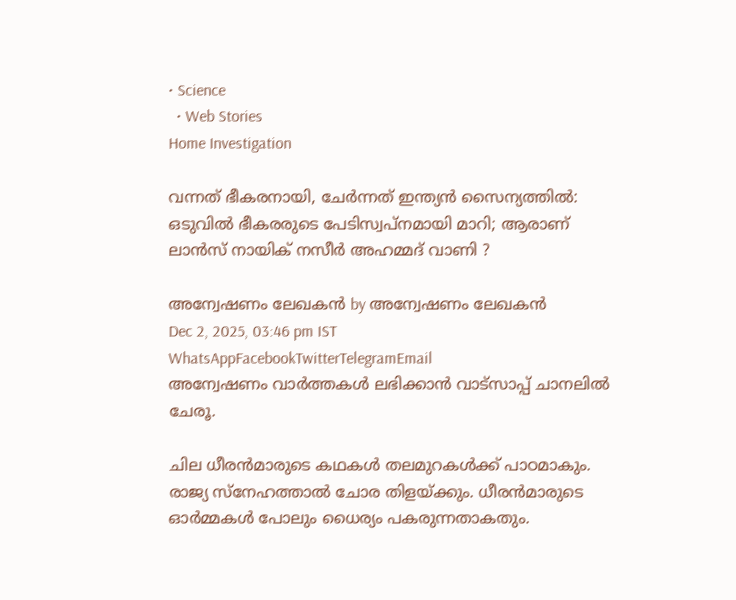• Science
  • Web Stories
Home Investigation

വന്നത് ഭീകരനായി, ചേര്‍ന്നത് ഇന്ത്യന്‍ സൈന്യത്തില്‍: ഒടുവില്‍ ഭീകരരുടെ പേടിസ്വപ്നമായി മാറി; ആരാണ് ലാന്‍സ് നായിക് നസീര്‍ അഹമ്മദ് വാണി ?

അന്വേഷണം ലേഖകൻ by അന്വേഷണം ലേഖകൻ
Dec 2, 2025, 03:46 pm IST
WhatsAppFacebookTwitterTelegramEmail
അന്വേഷണം വാർത്തകൾ ലഭിക്കാന്‍ വാട്സാപ്പ് ചാനലില്‍ ചേരൂ.

ചില ധീരന്‍മാരുടെ കഥകള്‍ തലമുറകള്‍ക്ക് പാഠമാകും. രാജ്യ സ്‌നേഹത്താല്‍ ചോര തിളയ്ക്കും. ധീരന്‍മാരുടെ ഓര്‍മ്മകള്‍ പോലും ധൈര്യം പകരുന്നതാകതും.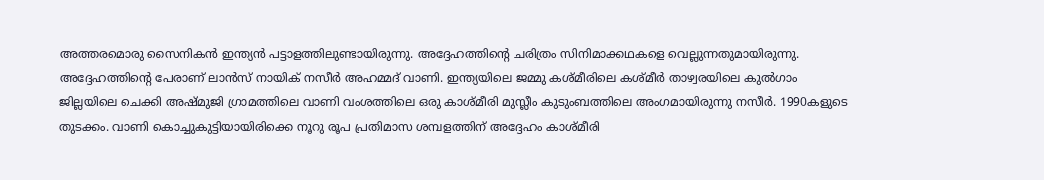അത്തരമൊരു സൈനികന്‍ ഇന്ത്യന്‍ പട്ടാളത്തിലുണ്ടായിരുന്നു. അദ്ദേഹത്തിന്റെ ചരിത്രം സിനിമാക്കഥകളെ വെല്ലുന്നതുമായിരുന്നു. അദ്ദേഹത്തിന്റെ പേരാണ് ലാന്‍സ് നായിക് നസീര്‍ അഹമ്മദ് വാണി. ഇന്ത്യയിലെ ജമ്മു കശ്മീരിലെ കശ്മീര്‍ താഴ്വരയിലെ കുല്‍ഗാം ജില്ലയിലെ ചെക്കി അഷ്മുജി ഗ്രാമത്തിലെ വാണി വംശത്തിലെ ഒരു കാശ്മീരി മുസ്ലീം കുടുംബത്തിലെ അംഗമായിരുന്നു നസീര്‍. 1990കളുടെ തുടക്കം. വാണി കൊച്ചുകുട്ടിയായിരിക്കെ നൂറു രൂപ പ്രതിമാസ ശമ്പളത്തിന് അദ്ദേഹം കാശ്മീരി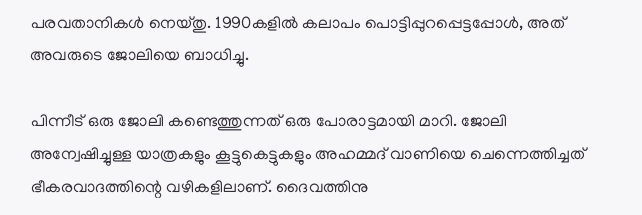പരവതാനികള്‍ നെയ്തു. 1990കളില്‍ കലാപം പൊട്ടിപ്പുറപ്പെട്ടപ്പോള്‍, അത് അവരുടെ ജോലിയെ ബാധിച്ചു.

പിന്നീട് ഒരു ജോലി കണ്ടെത്തുന്നത് ഒരു പോരാട്ടമായി മാറി. ജോലി അന്വേഷിച്ചുള്ള യാത്രകളും കൂട്ടുകെട്ടുകളും അഹമ്മദ് വാണിയെ ചെന്നെത്തിച്ചത് ഭീകരവാദത്തിന്റെ വഴികളിലാണ്. ദൈവത്തിനു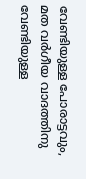വേണ്ടിയുള്ള പോരാട്ടവും, മത വര്‍ഗീയ വാദത്തിനു വേണ്ടിയുള്ള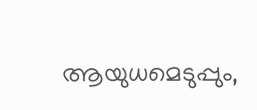ആയുധമെടുപ്പും,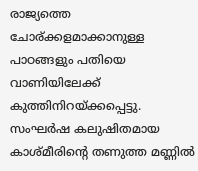രാജ്യത്തെ ചോര്ക്കളമാക്കാനുള്ള പാഠങ്ങളും പതിയെ വാണിയിലേക്ക് കുത്തിനിറയ്ക്കപ്പെട്ടു. സംഘര്‍ഷ കലുഷിതമായ കാശ്മീരിന്റെ തണുത്ത മണ്ണില്‍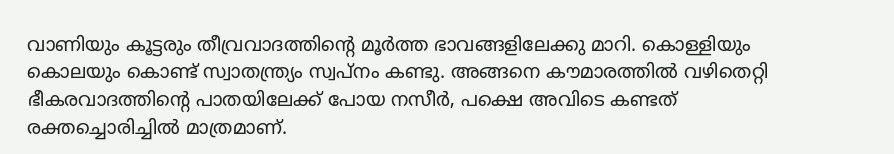വാണിയും കൂട്ടരും തീവ്രവാദത്തിന്റെ മൂര്‍ത്ത ഭാവങ്ങളിലേക്കു മാറി. കൊള്ളിയും കൊലയും കൊണ്ട് സ്വാതന്ത്ര്യം സ്വപ്‌നം കണ്ടു. അങ്ങനെ കൗമാരത്തില്‍ വഴിതെറ്റി ഭീകരവാദത്തിന്റെ പാതയിലേക്ക് പോയ നസീര്‍, പക്ഷെ അവിടെ കണ്ടത് രക്തച്ചൊരിച്ചില്‍ മാത്രമാണ്.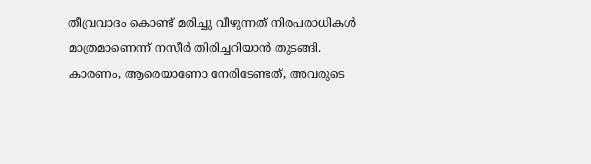തീവ്രവാദം കൊണ്ട് മരിച്ചു വീഴുന്നത് നിരപരാധികള്‍ മാത്രമാണെന്ന് നസീര്‍ തിരിച്ചറിയാന്‍ തുടങ്ങി. കാരണം, ആരെയാണോ നേരിടേണ്ടത്, അവരുടെ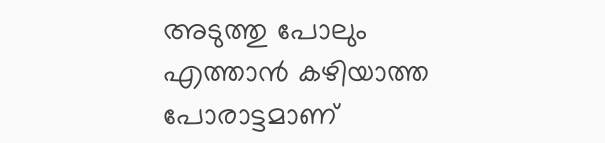അടുത്തു പോലും എത്താന്‍ കഴിയാത്ത പോരാട്ടമാണ്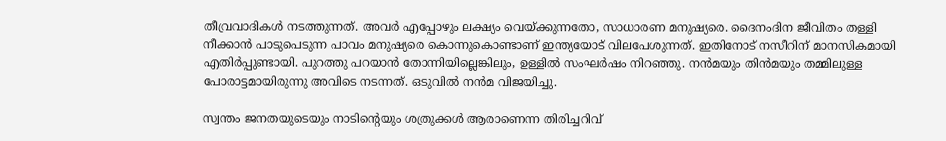തീവ്രവാദികള്‍ നടത്തുന്നത്. അവര്‍ എപ്പോഴും ലക്ഷ്യം വെയ്ക്കുന്നതോ, സാധാരണ മനുഷ്യരെ. ദൈനംദിന ജീവിതം തള്ളി നീക്കാന്‍ പാടുപെടുന്ന പാവം മനുഷ്യരെ കൊന്നുകൊണ്ടാണ് ഇന്ത്യയോട് വിലപേശുന്നത്. ഇതിനോട് നസീറിന് മാനസികമായി എതിര്‍പ്പുണ്ടായി. പുറത്തു പറയാന്‍ തോന്നിയില്ലെങ്കിലും, ഉള്ളില്‍ സംഘര്‍ഷം നിറഞ്ഞു. നന്‍മയും തിന്‍മയും തമ്മിലുള്ള പോരാട്ടമായിരുന്നു അവിടെ നടന്നത്. ഒടുവില്‍ നന്‍മ വിജയിച്ചു.

സ്വന്തം ജനതയുടെയും നാടിന്റെയും ശത്രുക്കള്‍ ആരാണെന്ന തിരിച്ചറിവ്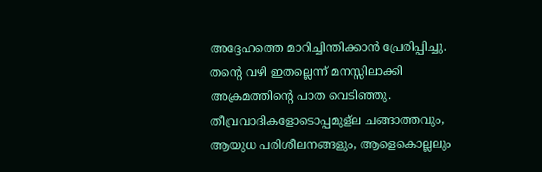അദ്ദേഹത്തെ മാറിച്ചിന്തിക്കാന്‍ പ്രേരിപ്പിച്ചു. തന്റെ വഴി ഇതല്ലെന്ന് മനസ്സിലാക്കി അക്രമത്തിന്റെ പാത വെടിഞ്ഞു. തീവ്രവാദികളോടൊപ്പമുള്‌ല ചങ്ങാത്തവും, ആയുധ പരിശീലനങ്ങളും, ആളെകൊല്ലലും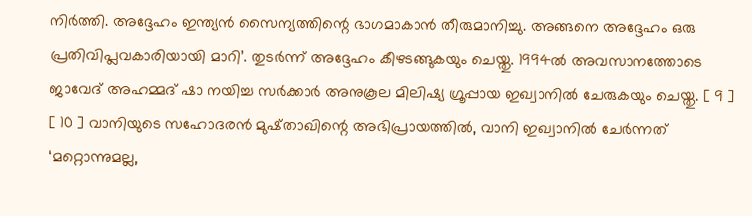നിര്‍ത്തി. അദ്ദേഹം ഇന്ത്യന്‍ സൈന്യത്തിന്റെ ഭാഗമാകാന്‍ തീരുമാനിച്ചു. അങ്ങനെ അദ്ദേഹം ഒരു പ്രതിവിപ്ലവകാരിയായി മാറി’. തുടര്‍ന്ന് അദ്ദേഹം കീഴടങ്ങുകയും ചെയ്തു. 1994ല്‍ അവസാനത്തോടെ ജാവേദ് അഹമ്മദ് ഷാ നയിച്ച സര്‍ക്കാര്‍ അനുകൂല മിലിഷ്യ ഗ്രൂപ്പായ ഇഖ്വാനില്‍ ചേരുകയും ചെയ്തു. [ 9 ] [ 10 ] വാനിയുടെ സഹോദരന്‍ മുഷ്താഖിന്റെ അഭിപ്രായത്തില്‍, വാനി ഇഖ്വാനില്‍ ചേര്‍ന്നത് ‘മറ്റൊന്നുമല്ല,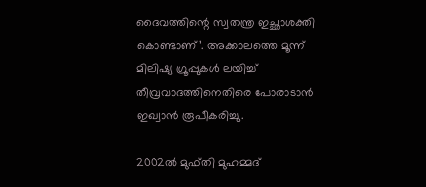ദൈവത്തിന്റെ സ്വതന്ത്ര ഇച്ഛാശക്തി കൊണ്ടാണ്’. അക്കാലത്തെ മൂന്ന് മിലിഷ്യ ഗ്രൂപ്പുകള്‍ ലയിച്ച് തീവ്രവാദത്തിനെതിരെ പോരാടാന്‍ ഇഖ്വാന്‍ രൂപീകരിച്ചു.

2002ല്‍ മുഫ്തി മുഹമ്മദ്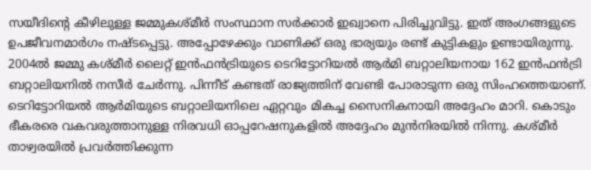സയീദിന്റെ കീഴിലുള്ള ജമ്മുകശ്മീര്‍ സംസ്ഥാന സര്‍ക്കാര്‍ ഇഖ്വാനെ പിരിച്ചുവിട്ടു. ഇത് അംഗങ്ങളുടെ ഉപജീവനമാര്‍ഗം നഷ്ടപ്പെട്ടു. അപ്പോഴേക്കും വാണിക്ക് ഒരു ഭാര്യയും രണ്ട് കുട്ടികളും ഉണ്ടായിരുന്നു. 2004ല്‍ ജമ്മു കശ്മീര്‍ ലൈറ്റ് ഇന്‍ഫന്‍ട്രിയുടെ ടെറിട്ടോറിയല്‍ ആര്‍മി ബറ്റാലിയനായ 162 ഇന്‍ഫന്‍ട്രി ബറ്റാലിയനില്‍ നസീര്‍ ചേര്‍ന്നു. പിന്നീട് കണ്ടത് രാജ്യത്തിന് വേണ്ടി പോരാടുന്ന ഒരു സിംഹത്തെയാണ്. ടെറിട്ടോറിയല്‍ ആര്‍മിയുടെ ബറ്റാലിയനിലെ ഏറ്റവും മികച്ച സൈനികനായി അദ്ദേഹം മാറി. കൊടും ഭീകരരെ വകവരുത്താനുള്ള നിരവധി ഓപ്പറേഷനുകളില്‍ അദ്ദേഹം മുന്‍നിരയില്‍ നിന്നു. കശ്മീര്‍ താഴ്വരയില്‍ പ്രവര്‍ത്തിക്കുന്ന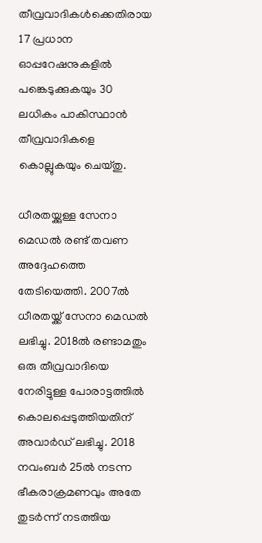തീവ്രവാദികള്‍ക്കെതിരായ 17 പ്രധാന ഓപ്പറേഷനുകളില്‍ പങ്കെടുക്കുകയും 30 ലധികം പാകിസ്ഥാന്‍ തീവ്രവാദികളെ കൊല്ലുകയും ചെയ്തു.

ധീരതയ്ക്കുള്ള സേനാ മെഡല്‍ രണ്ട് തവണ അദ്ദേഹത്തെ തേടിയെത്തി. 2007ല്‍ ധീരതയ്ക്ക് സേനാ മെഡല്‍ ലഭിച്ചു. 2018ല്‍ രണ്ടാമതും ഒരു തീവ്രവാദിയെ നേരിട്ടുള്ള പോരാട്ടത്തില്‍ കൊലപ്പെടുത്തിയതിന് അവാര്‍ഡ് ലഭിച്ചു. 2018 നവംബര്‍ 25ല്‍ നടന്ന ഭീകരാക്രമണവും അതേ തുടര്‍ന്ന് നടത്തിയ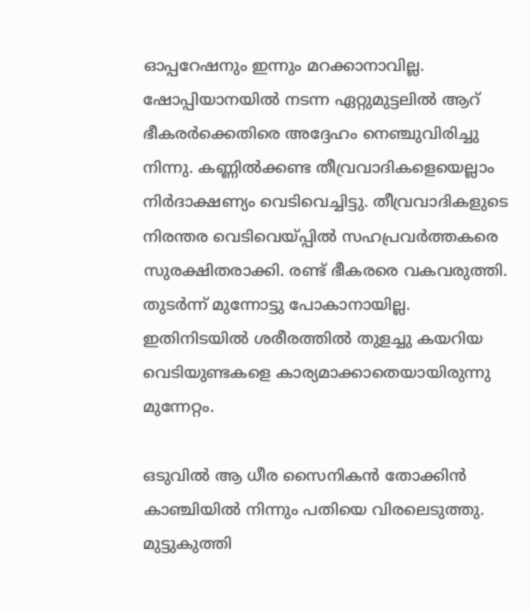ഓപ്പറേഷനും ഇന്നും മറക്കാനാവില്ല. ഷോപ്പിയാനയില്‍ നടന്ന ഏറ്റുമുട്ടലില്‍ ആറ് ഭീകരര്‍ക്കെതിരെ അദ്ദേഹം നെഞ്ചുവിരിച്ചു നിന്നു. കണ്ണില്‍ക്കണ്ട തീവ്രവാദികളെയെല്ലാം നിര്‍ദാക്ഷണ്യം വെടിവെച്ചിട്ടു. തീവ്രവാദികളുടെ നിരന്തര വെടിവെയ്പ്പില്‍ സഹപ്രവര്‍ത്തകരെ സുരക്ഷിതരാക്കി. രണ്ട് ഭീകരരെ വകവരുത്തി. തുടര്‍ന്ന് മുന്നോട്ടു പോകാനായില്ല. ഇതിനിടയില്‍ ശരീരത്തില്‍ തുളച്ചു കയറിയ വെടിയുണ്ടകളെ കാര്യമാക്കാതെയായിരുന്നു മുന്നേറ്റം.

ഒടുവില്‍ ആ ധീര സൈനികന്‍ തോക്കിന്‍ കാഞ്ചിയില്‍ നിന്നും പതിയെ വിരലെടുത്തു. മുട്ടുകുത്തി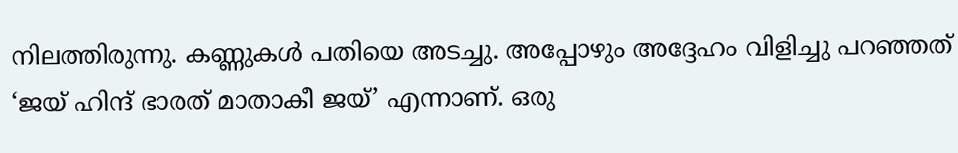നിലത്തിരുന്നു. കണ്ണുകള്‍ പതിയെ അടച്ചു. അപ്പോഴും അദ്ദേഹം വിളിച്ചു പറഞ്ഞത് ‘ജയ് ഹിന്ദ് ഭാരത് മാതാകീ ജയ്’ എന്നാണ്. ഒരു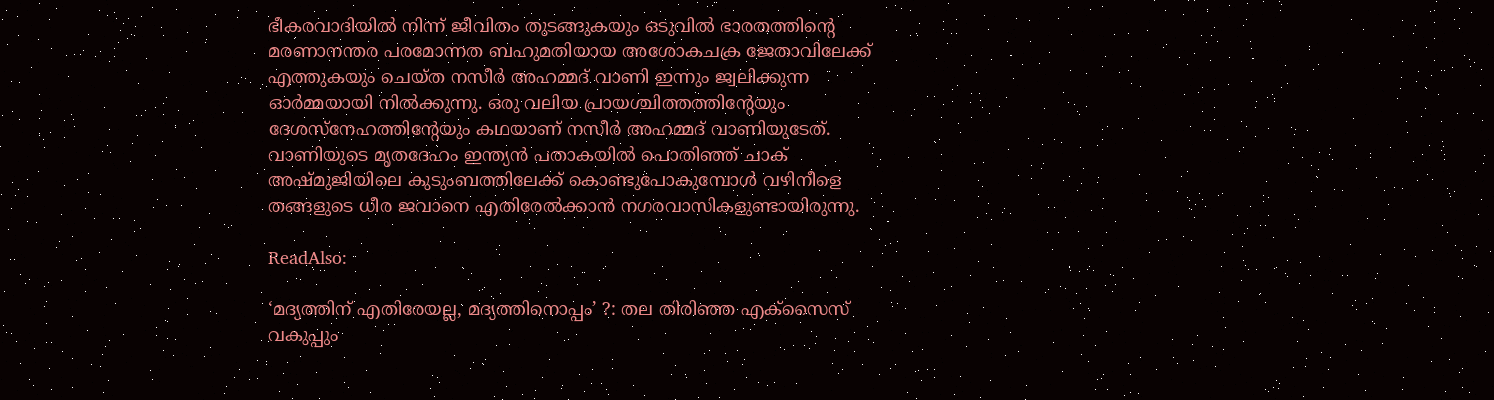ഭീകരവാദിയില്‍ നിന്ന് ജീവിതം തുടങ്ങുകയും ഒടുവില്‍ ഭാരതത്തിന്റെ മരണാനന്തര പരമോന്നത ബഹുമതിയായ അശോകചക്ര ജേതാവിലേക്ക് എത്തുകയും ചെയ്ത നസീര്‍ അഹമ്മദ് വാണി ഇന്നും ജ്വലിക്കുന്ന ഓര്‍മ്മയായി നില്‍ക്കുന്നു. ഒരു വലിയ പ്രായശ്ചിത്തത്തിന്റേയും ദേശസ്‌നേഹത്തിന്റേയും കഥയാണ് നസീര്‍ അഹമ്മദ് വാണിയുടേത്. വാണിയുടെ മൃതദേഹം ഇന്ത്യന്‍ പതാകയില്‍ പൊതിഞ്ഞ് ചാക് അഷ്മുജിയിലെ കുടുംബത്തിലേക്ക് കൊണ്ടുപോകുമ്പോള്‍ വഴിനീളെ തങ്ങളുടെ ധീര ജവാനെ എതിരേല്‍ക്കാന്‍ നഗരവാസികളുണ്ടായിരുന്നു.

ReadAlso:

‘മദ്യത്തിന് എതിരേയല്ല, മദ്യത്തിനൊപ്പം’ ?: തല തിരിഞ്ഞ എക്‌സൈസ് വകുപ്പും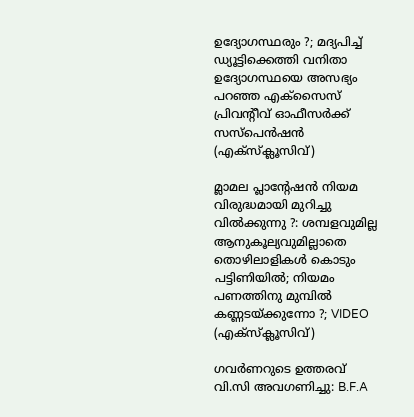ഉദ്യോഗസ്ഥരും ?; മദ്യപിച്ച് ഡ്യൂട്ടിക്കെത്തി വനിതാ ഉദ്യോഗസ്ഥയെ അസഭ്യം പറഞ്ഞ എക്‌സൈസ് പ്രിവന്റീവ് ഓഫീസര്‍ക്ക് സസ്‌പെന്‍ഷന്‍ (എക്‌സ്‌ക്ലൂസിവ്)

മ്ലാമല പ്ലാന്റേഷന്‍ നിയമ വിരുദ്ധമായി മുറിച്ചു വില്‍ക്കുന്നു ?: ശമ്പളവുമില്ല ആനുകൂല്യവുമില്ലാതെ തൊഴിലാളികള്‍ കൊടും പട്ടിണിയില്‍; നിയമം പണത്തിനു മുമ്പില്‍ കണ്ണടയ്ക്കുന്നോ ?; VIDEO (എക്‌സ്‌ക്ലൂസിവ്)

ഗവര്‍ണറുടെ ഉത്തരവ് വി.സി അവഗണിച്ചു: B.F.A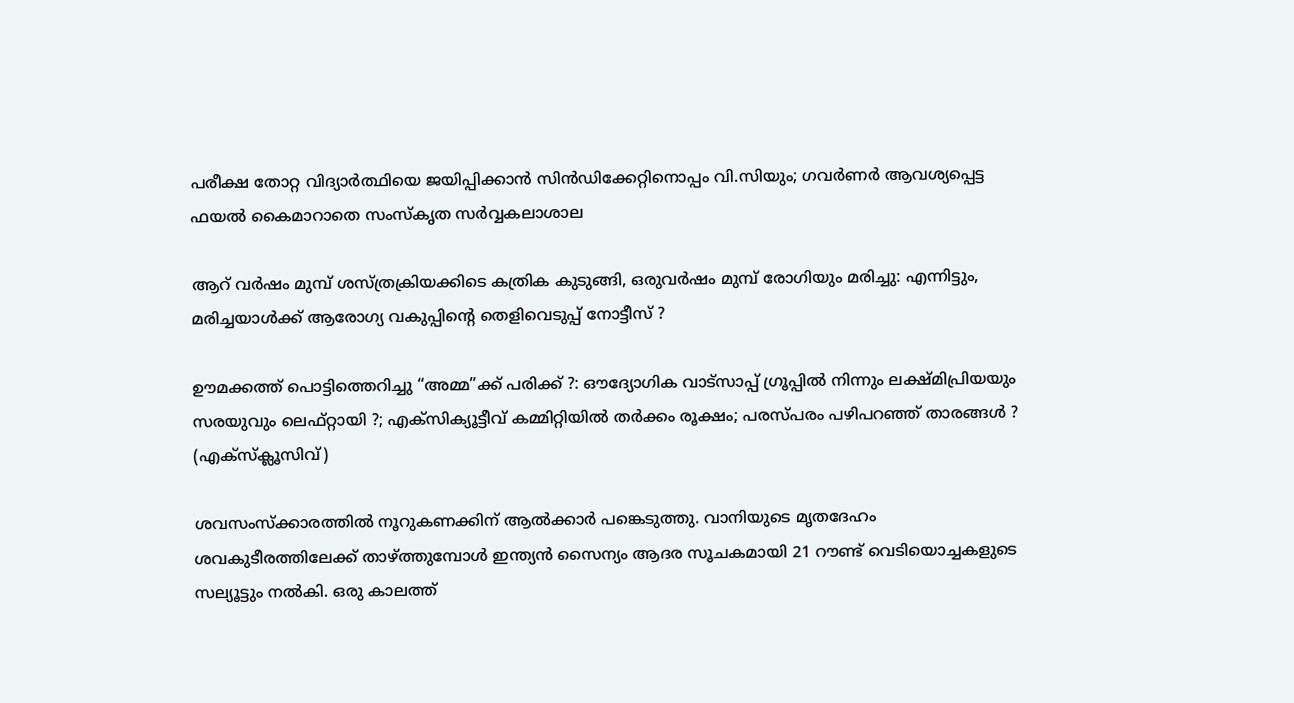പരീക്ഷ തോറ്റ വിദ്യാര്‍ത്ഥിയെ ജയിപ്പിക്കാന്‍ സിന്‍ഡിക്കേറ്റിനൊപ്പം വി.സിയും; ഗവര്‍ണര്‍ ആവശ്യപ്പെട്ട ഫയല്‍ കൈമാറാതെ സംസ്‌കൃത സര്‍വ്വകലാശാല

ആറ് വർഷം മുമ്പ് ശസ്ത്രക്രിയക്കിടെ കത്രിക കുടുങ്ങി, ഒരുവർഷം മുമ്പ് രോഗിയും മരിച്ചു: എന്നിട്ടും, മരിച്ചയാള്‍ക്ക് ആരോഗ്യ വകുപ്പിന്റെ തെളിവെടുപ്പ് നോട്ടീസ് ?

ഊമക്കത്ത് പൊട്ടിത്തെറിച്ചു “അമ്മ”ക്ക് പരിക്ക് ?: ഔദ്യോഗിക വാട്‌സാപ്പ് ഗ്രൂപ്പില്‍ നിന്നും ലക്ഷ്മിപ്രിയയും സരയുവും ലെഫ്റ്റായി ?; എക്‌സിക്യൂട്ടീവ് കമ്മിറ്റിയില്‍ തര്‍ക്കം രൂക്ഷം; പരസ്പരം പഴിപറഞ്ഞ് താരങ്ങള്‍ ? (എക്‌സ്‌ക്ലൂസിവ്)

ശവസംസ്‌ക്കാരത്തില്‍ നൂറുകണക്കിന് ആല്‍ക്കാര്‍ പങ്കെടുത്തു. വാനിയുടെ മൃതദേഹം ശവകുടീരത്തിലേക്ക് താഴ്ത്തുമ്പോള്‍ ഇന്ത്യന്‍ സൈന്യം ആദര സൂചകമായി 21 റൗണ്ട് വെടിയൊച്ചകളുടെ സല്യൂട്ടും നല്‍കി. ഒരു കാലത്ത്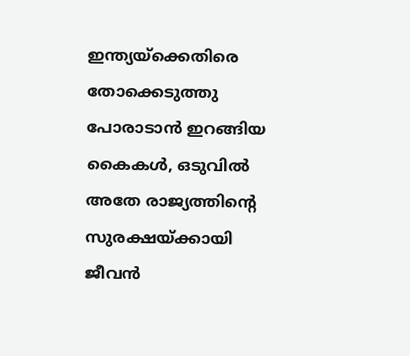ഇന്ത്യയ്‌ക്കെതിരെ തോക്കെടുത്തു പോരാടാന്‍ ഇറങ്ങിയ കൈകള്‍, ഒടുവില്‍ അതേ രാജ്യത്തിന്റെ സുരക്ഷയ്ക്കായി ജീവന്‍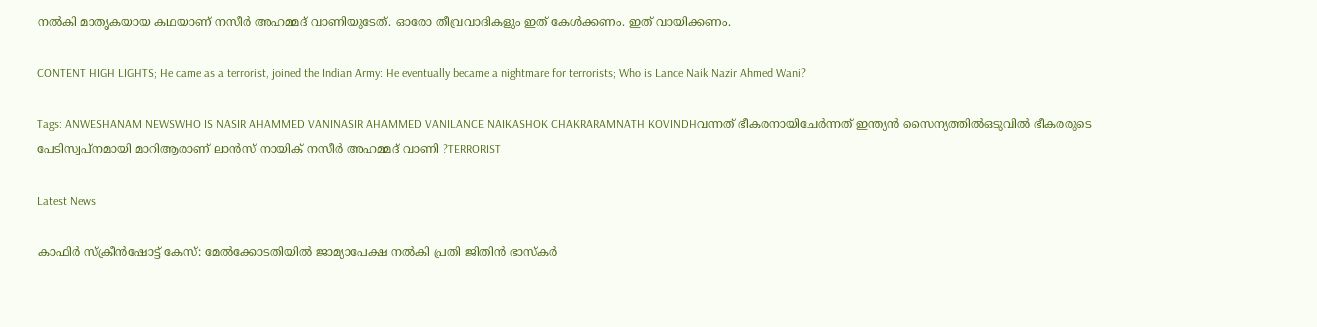നല്‍കി മാതൃകയായ കഥയാണ് നസീര്‍ അഹമ്മദ് വാണിയുടേത്. ഓരോ തീവ്രവാദികളും ഇത് കേള്‍ക്കണം. ഇത് വായിക്കണം.

CONTENT HIGH LIGHTS; He came as a terrorist, joined the Indian Army: He eventually became a nightmare for terrorists; Who is Lance Naik Nazir Ahmed Wani?

Tags: ANWESHANAM NEWSWHO IS NASIR AHAMMED VANINASIR AHAMMED VANILANCE NAIKASHOK CHAKRARAMNATH KOVINDHവന്നത് ഭീകരനായിചേര്‍ന്നത് ഇന്ത്യന്‍ സൈന്യത്തില്‍ഒടുവില്‍ ഭീകരരുടെ പേടിസ്വപ്നമായി മാറിആരാണ് ലാന്‍സ് നായിക് നസീര്‍ അഹമ്മദ് വാണി ?TERRORIST

Latest News

കാഫിര്‍ സ്‌ക്രീന്‍ഷോട്ട് കേസ്: മേൽക്കോടതിയിൽ ജാമ്യാപേക്ഷ നല്‍കി പ്രതി ജിതിന്‍ ഭാസ്‌കര്‍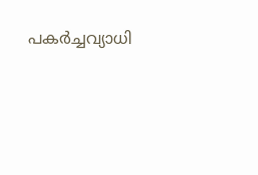പകർച്ചവ്യാധി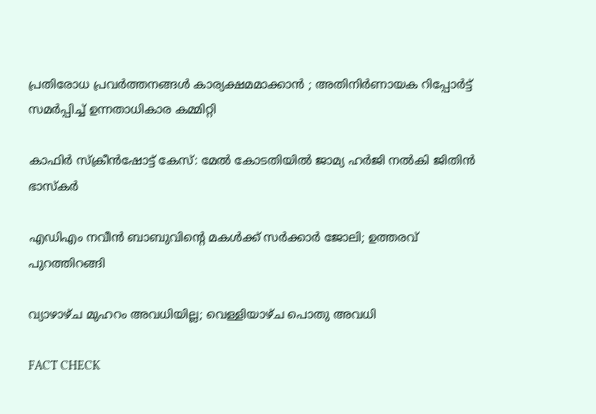പ്രതിരോധ പ്രവർത്തനങ്ങൾ കാര്യക്ഷമമാക്കാൻ ; അതിനിർണായക റിപ്പോർട്ട് സമർപ്പിച്ച് ഉന്നതാധികാര കമ്മിറ്റി

കാഫിർ സ്ക്രീൻഷോട്ട് കേസ്: മേൽ കോടതിയിൽ ജാമ്യ ഹർജി നൽകി ജിതിൻ ഭാസ്കർ

എഡിഎം നവീന്‍ ബാബുവിന്റെ മകള്‍ക്ക് സര്‍ക്കാര്‍ ജോലി; ഉത്തരവ് പുറത്തിറങ്ങി

വ്യാഴാഴ്ച മുഹറം അവധിയില്ല; വെള്ളിയാഴ്ച പൊതു അവധി

FACT CHECK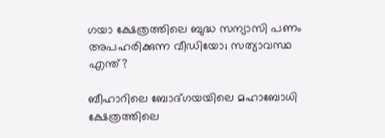ഗയാ ക്ഷേത്രത്തിലെ ബുദ്ധ സന്യാസി പണം അപഹരിക്കുന്ന വീഡിയോ; സത്യാവസ്ഥ എന്ത്?

ബീഹാറിലെ ബോദ്ഗയയിലെ മഹാബോധി ക്ഷേത്രത്തിലെ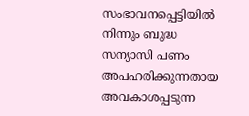സംഭാവനപ്പെട്ടിയില്‍ നിന്നും ബുദ്ധ സന്യാസി പണം അപഹരിക്കുന്നതായ അവകാശപ്പടുന്ന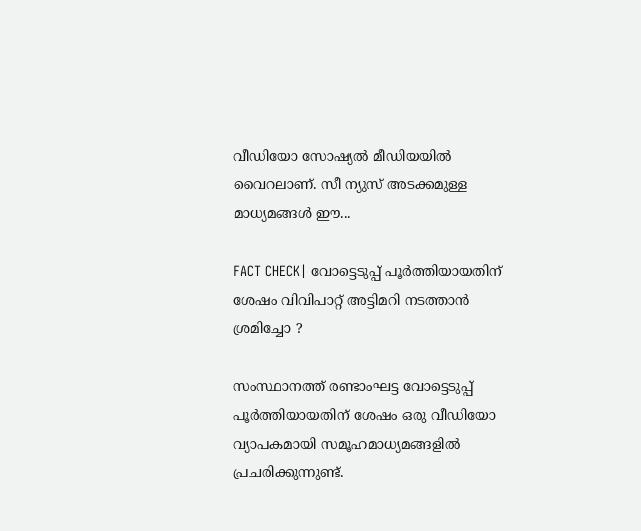വീഡിയോ സോഷ്യല്‍ മീഡിയയില്‍ വൈറലാണ്. സീ ന്യുസ് അടക്കമുള്ള മാധ്യമങ്ങള്‍ ഈ...

FACT CHECK| വോട്ടെടുപ്പ് പൂർത്തിയായതിന് ശേഷം വിവിപാറ്റ് അട്ടിമറി നടത്താൻ ശ്രമിച്ചോ ?

സംസ്ഥാനത്ത് രണ്ടാംഘട്ട വോട്ടെടുപ്പ് പൂർത്തിയായതിന് ശേഷം ഒരു വീഡിയോ വ്യാപകമായി സമൂഹമാധ്യമങ്ങളിൽ പ്രചരിക്കുന്നുണ്ട്.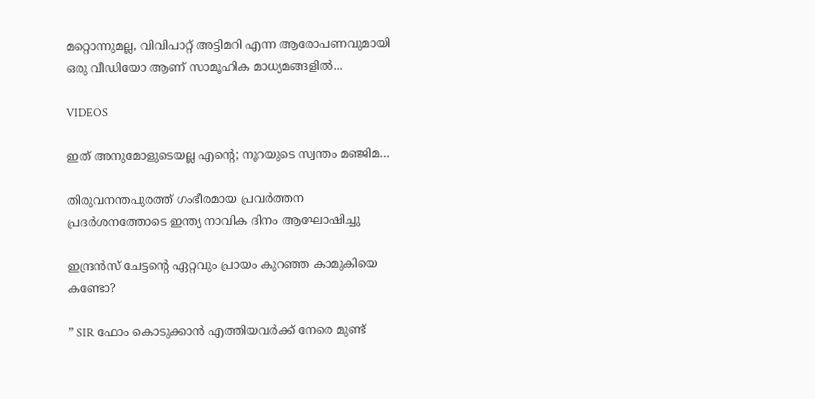മറ്റൊന്നുമല്ല, വിവിപാറ്റ് അട്ടിമറി എന്ന ആരോപണവുമായി ഒരു വീഡിയോ ആണ് സാമൂഹിക മാധ്യമങ്ങളിൽ...

VIDEOS

ഇത് അനുമോളുടെയല്ല എന്റെ; നൂറയുടെ സ്വന്തം മഞ്ജിമ…

തിരുവനന്തപുരത്ത് ഗംഭീരമായ പ്രവർത്തന പ്രദർശനത്തോടെ ഇന്ത്യ നാവിക ദിനം ആഘോഷിച്ചു

ഇന്ദ്രൻസ് ചേട്ടന്റെ ഏറ്റവും പ്രായം കുറഞ്ഞ കാമുകിയെ കണ്ടോ?

” SIR ഫോം കൊടുക്കാൻ എത്തിയവർക്ക് നേരെ മുണ്ട്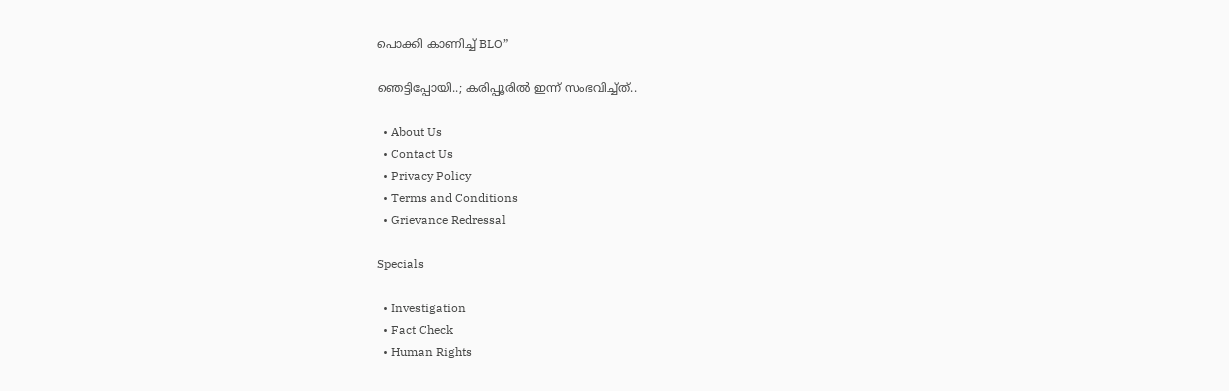പൊക്കി കാണിച്ച് BLO”

ഞെട്ടിപ്പോയി..; കരിപ്പൂരിൽ ഇന്ന് സംഭവിച്ച്ത്..

  • About Us
  • Contact Us
  • Privacy Policy
  • Terms and Conditions
  • Grievance Redressal

Specials

  • Investigation
  • Fact Check
  • Human Rights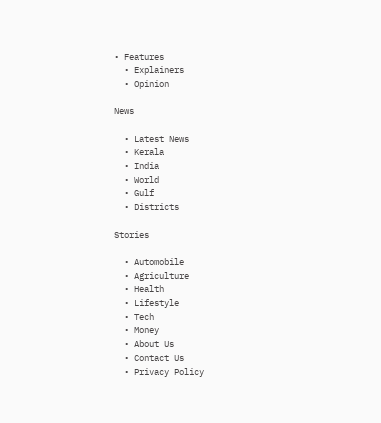• Features
  • Explainers
  • Opinion

News

  • Latest News
  • Kerala
  • India
  • World
  • Gulf
  • Districts

Stories

  • Automobile
  • Agriculture
  • Health
  • Lifestyle
  • Tech
  • Money
  • About Us
  • Contact Us
  • Privacy Policy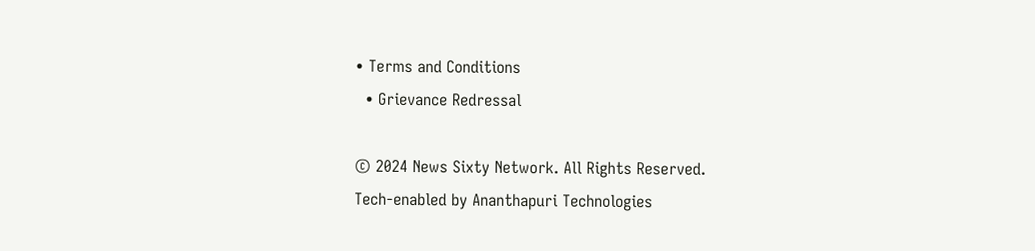• Terms and Conditions
  • Grievance Redressal

© 2024 News Sixty Network. All Rights Reserved.
Tech-enabled by Ananthapuri Technologies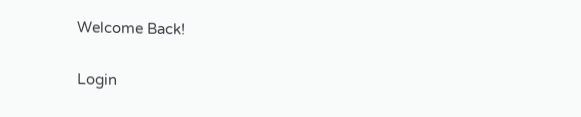Welcome Back!

Login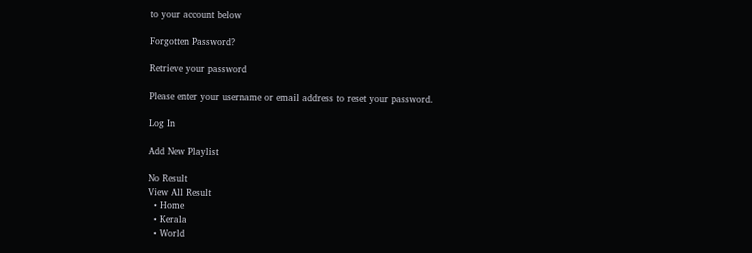to your account below

Forgotten Password?

Retrieve your password

Please enter your username or email address to reset your password.

Log In

Add New Playlist

No Result
View All Result
  • Home
  • Kerala
  • World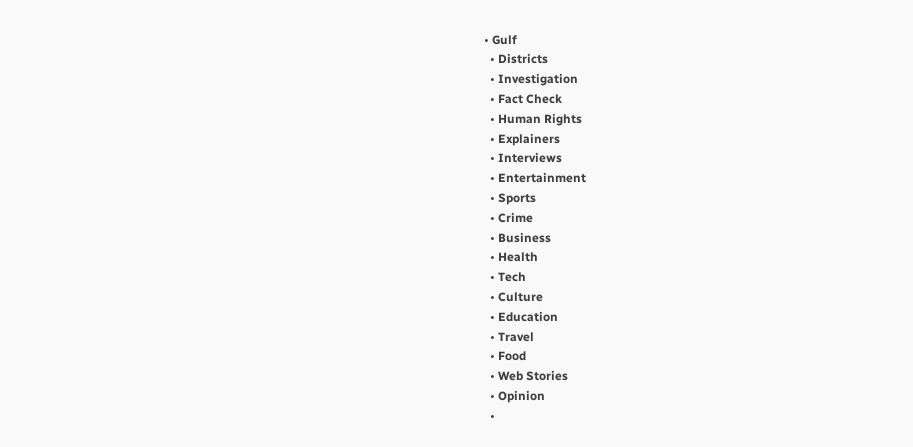• Gulf
  • Districts
  • Investigation
  • Fact Check
  • Human Rights
  • Explainers
  • Interviews
  • Entertainment
  • Sports
  • Crime
  • Business
  • Health
  • Tech
  • Culture
  • Education
  • Travel
  • Food
  • Web Stories
  • Opinion
  •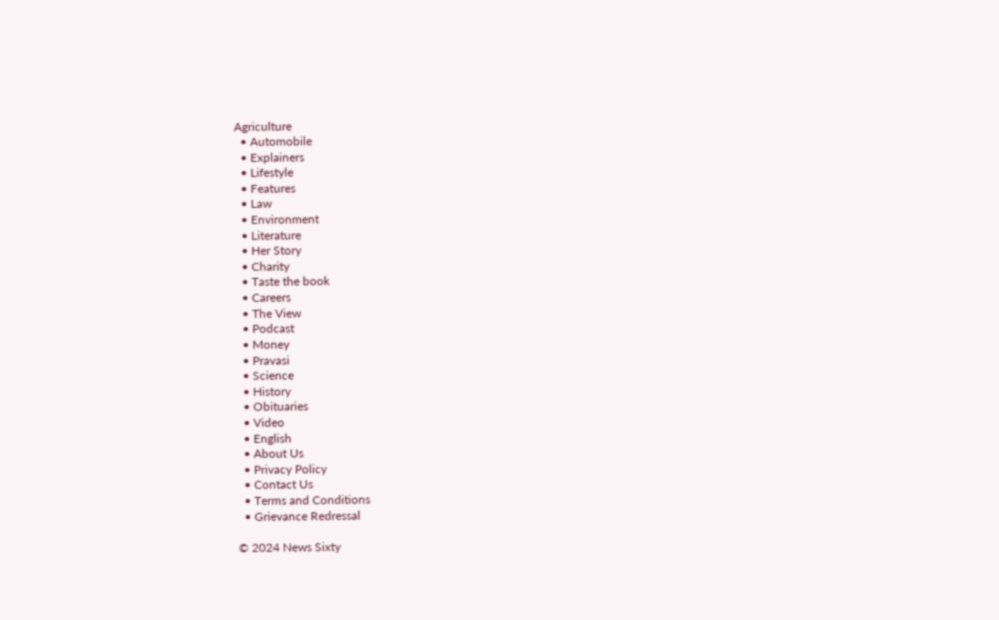Agriculture
  • Automobile
  • Explainers
  • Lifestyle
  • Features
  • Law
  • Environment
  • Literature
  • Her Story
  • Charity
  • Taste the book
  • Careers
  • The View
  • Podcast
  • Money
  • Pravasi
  • Science
  • History
  • Obituaries
  • Video
  • English
  • About Us
  • Privacy Policy
  • Contact Us
  • Terms and Conditions
  • Grievance Redressal

© 2024 News Sixty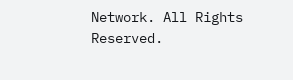Network. All Rights Reserved.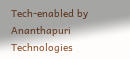Tech-enabled by Ananthapuri Technologies